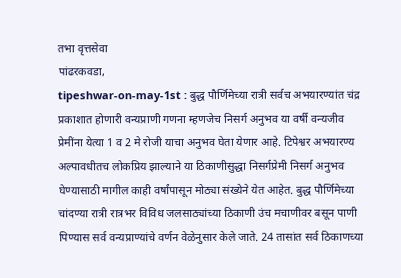तभा वृत्तसेवा
पांढरकवडा,
tipeshwar-on-may-1st : बुद्ध पौर्णिमेच्या रात्री सर्वच अभयारण्यांत चंद्र प्रकाशात होणारी वन्यप्राणी गणना म्हणजेच निसर्ग अनुभव या वर्षी वन्यजीव प्रेमींना येत्या 1 व 2 मे रोजी याचा अनुभव घेता येणार आहे. टिपेश्वर अभयारण्य अल्पावधीतच लोकप्रिय झाल्याने या ठिकाणीसुद्धा निसर्गप्रेमी निसर्ग अनुभव घेण्यासाठी मागील काही वर्षांपासून मोठ्या संख्येने येत आहेत. बुद्ध पौर्णिमेच्या चांदण्या रात्री रात्रभर विविध जलसाठ्यांच्या ठिकाणी उंच मचाणीवर बसून पाणी पिण्यास सर्व वन्यप्राण्यांचे वर्णन वेळेनुसार केले जाते. 24 तासांत सर्व ठिकाणच्या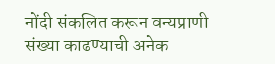नोंदी संकलित करून वन्यप्राणी संख्या काढण्याची अनेक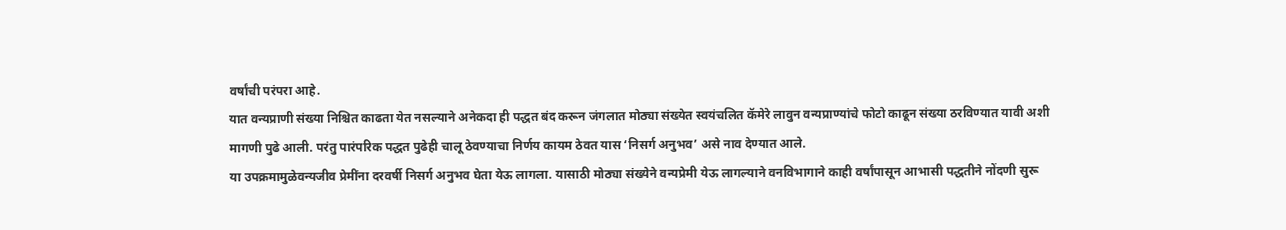वर्षांची परंपरा आहे.
यात वन्यप्राणी संख्या निश्चित काढता येत नसल्याने अनेकदा ही पद्धत बंद करून जंगलात मोठ्या संख्येत स्वयंचलित कॅमेरे लावुन वन्यप्राण्यांचे फोटो काढून संख्या ठरविण्यात यावी अशी मागणी पुढे आली. परंतु पारंपरिक पद्धत पुढेही चालू ठेवण्याचा निर्णय कायम ठेवत यास ‘निसर्ग अनुभव’ असे नाव देण्यात आले.
या उपक्रमामुळेवन्यजीव प्रेमींना दरवर्षी निसर्ग अनुभव घेता येऊ लागला. यासाठी मोठ्या संख्येने वन्यप्रेमी येऊ लागल्याने वनविभागाने काही वर्षांपासून आभासी पद्धतीने नोंदणी सुरू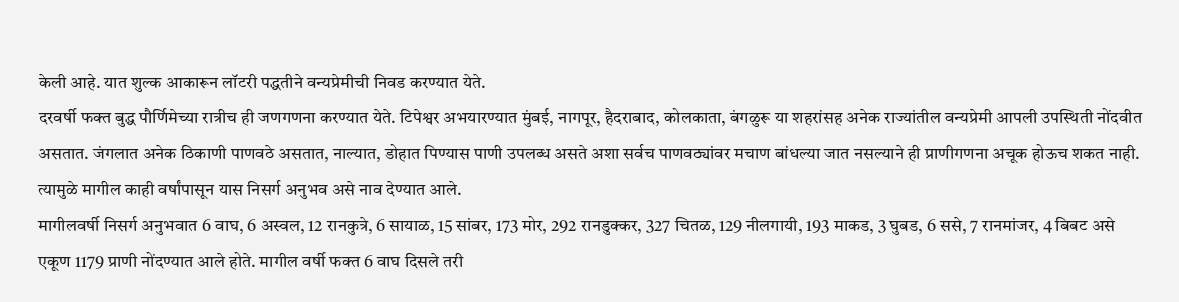केली आहे. यात शुल्क आकारून लॉटरी पद्धतीने वन्यप्रेमीची निवड करण्यात येते.
दरवर्षी फक्त बुद्ध पौर्णिमेच्या रात्रीच ही जणगणना करण्यात येते. टिपेश्वर अभयारण्यात मुंबई, नागपूर, हैदराबाद, कोलकाता, बंगळुरू या शहरांसह अनेक राज्यांतील वन्यप्रेमी आपली उपस्थिती नोंदवीत असतात. जंगलात अनेक ठिकाणी पाणवठे असतात, नाल्यात, डोहात पिण्यास पाणी उपलब्ध असते अशा सर्वच पाणवठ्यांवर मचाण बांधल्या जात नसल्याने ही प्राणीगणना अचूक होऊच शकत नाही. त्यामुळे मागील काही वर्षांपासून यास निसर्ग अनुभव असे नाव देण्यात आले.
मागीलवर्षी निसर्ग अनुभवात 6 वाघ, 6 अस्वल, 12 रानकुत्रे, 6 सायाळ, 15 सांबर, 173 मोर, 292 रानडुक्कर, 327 चितळ, 129 नीलगायी, 193 माकड, 3 घुबड, 6 ससे, 7 रानमांजर, 4 बिबट असे एकूण 1179 प्राणी नोंदण्यात आले होते. मागील वर्षी फक्त 6 वाघ दिसले तरी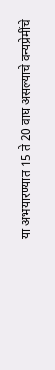या अभयारण्यात 15 ते 20 वाघ असल्याचे वन्यप्रेमींचे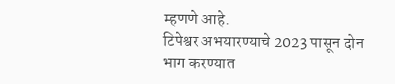म्हणणे आहे.
टिपेश्वर अभयारण्याचे 2023 पासून दोन भाग करण्यात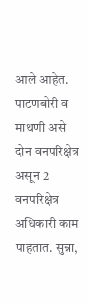आले आहेत. पाटणबोरी व माथणी असे दोन वनपरिक्षेत्र असून 2 वनपरिक्षेत्र अधिकारी काम पाहतात. सुन्ना,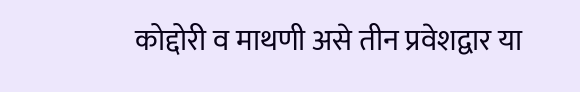कोद्दोरी व माथणी असे तीन प्रवेशद्वार या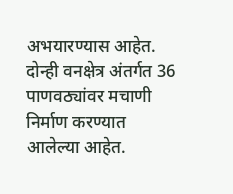अभयारण्यास आहेत. दोन्ही वनक्षेत्र अंतर्गत 36 पाणवठ्यांवर मचाणी निर्माण करण्यात आलेल्या आहेत.